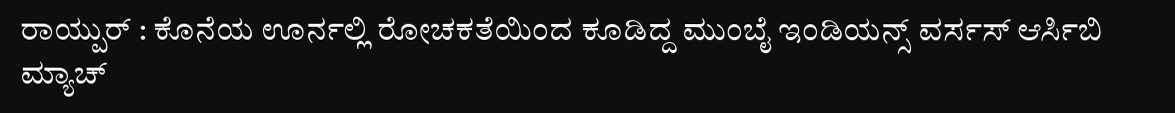ರಾಯ್ಪುರ್ : ಕೊನೆಯ ಊರ್ನಲ್ಲಿ ರೋಚಕತೆಯಿಂದ ಕೂಡಿದ್ದ ಮುಂಬೈ ಇಂಡಿಯನ್ಸ್ ವರ್ಸಸ್ ಆರ್ಸಿಬಿ ಮ್ಯಾಚ್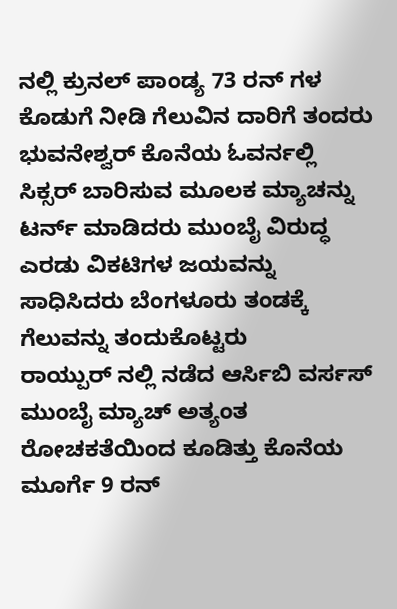ನಲ್ಲಿ ಕ್ರುನಲ್ ಪಾಂಡ್ಯ 73 ರನ್ ಗಳ ಕೊಡುಗೆ ನೀಡಿ ಗೆಲುವಿನ ದಾರಿಗೆ ತಂದರು ಭುವನೇಶ್ವರ್ ಕೊನೆಯ ಓವರ್ನಲ್ಲಿ ಸಿಕ್ಸರ್ ಬಾರಿಸುವ ಮೂಲಕ ಮ್ಯಾಚನ್ನು ಟರ್ನ್ ಮಾಡಿದರು ಮುಂಬೈ ವಿರುದ್ಧ ಎರಡು ವಿಕಟಿಗಳ ಜಯವನ್ನು ಸಾಧಿಸಿದರು ಬೆಂಗಳೂರು ತಂಡಕ್ಕೆ ಗೆಲುವನ್ನು ತಂದುಕೊಟ್ಟರು
ರಾಯ್ಪುರ್ ನಲ್ಲಿ ನಡೆದ ಆರ್ಸಿಬಿ ವರ್ಸಸ್ ಮುಂಬೈ ಮ್ಯಾಚ್ ಅತ್ಯಂತ ರೋಚಕತೆಯಿಂದ ಕೂಡಿತ್ತು ಕೊನೆಯ ಮೂರ್ಗೆ 9 ರನ್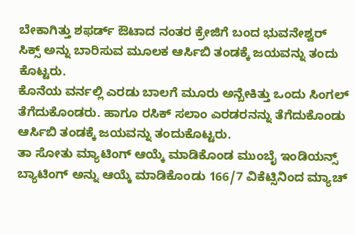ಬೇಕಾಗಿತ್ತು ಶಫರ್ಡ್ ಔಟಾದ ನಂತರ ಕ್ರೇಜಿಗೆ ಬಂದ ಭುವನೇಶ್ವರ್ ಸಿಕ್ಸ್ ಅನ್ನು ಬಾರಿಸುವ ಮೂಲಕ ಆರ್ಸಿಬಿ ತಂಡಕ್ಕೆ ಜಯವನ್ನು ತಂದು ಕೊಟ್ಟರು.
ಕೊನೆಯ ವರ್ನಲ್ಲಿ ಎರಡು ಬಾಲಗೆ ಮೂರು ಅನ್ಬೇಕಿತ್ತು ಒಂದು ಸಿಂಗಲ್ ತೆಗೆದುಕೊಂಡರು. ಹಾಗೂ ರಸಿಕ್ ಸಲಾಂ ಎರಡರನನ್ನು ತೆಗೆದುಕೊಂಡು ಆರ್ಸಿಬಿ ತಂಡಕ್ಕೆ ಜಯವನ್ನು ತಂದುಕೊಟ್ಟರು.
ತಾ ಸೋತು ಮ್ಯಾಟಿಂಗ್ ಆಯ್ಕೆ ಮಾಡಿಕೊಂಡ ಮುಂಬೈ ಇಂಡಿಯನ್ಸ್ ಬ್ಯಾಟಿಂಗ್ ಅನ್ನು ಆಯ್ಕೆ ಮಾಡಿಕೊಂಡು 166/7 ವಿಕೆಟ್ಸಿನಿಂದ ಮ್ಯಾಚ್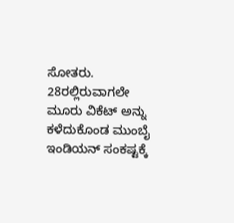ಸೋತರು.
28ರಲ್ಲಿರುವಾಗಲೇ ಮೂರು ವಿಕೆಟ್ ಅನ್ನು ಕಳೆದುಕೊಂಡ ಮುಂಬೈ ಇಂಡಿಯನ್ ಸಂಕಷ್ಟಕ್ಕೆ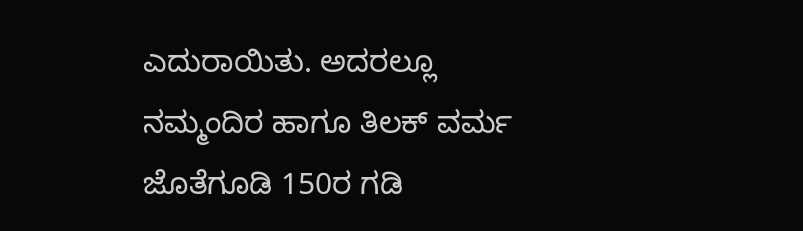ಎದುರಾಯಿತು. ಅದರಲ್ಲೂ ನಮ್ಮಂದಿರ ಹಾಗೂ ತಿಲಕ್ ವರ್ಮ ಜೊತೆಗೂಡಿ 150ರ ಗಡಿ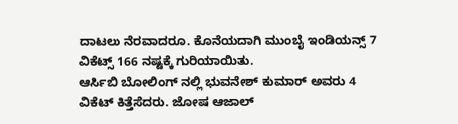ದಾಟಲು ನೆರವಾದರೂ. ಕೊನೆಯದಾಗಿ ಮುಂಬೈ ಇಂಡಿಯನ್ಸ್ 7 ವಿಕೆಟ್ಸ್ 166 ನಷ್ಟಕ್ಕೆ ಗುರಿಯಾಯಿತು.
ಆರ್ಸಿಬಿ ಬೋಲಿಂಗ್ ನಲ್ಲಿ ಭುವನೇಶ್ ಕುಮಾರ್ ಅವರು 4 ವಿಕೆಟ್ ಕಿತ್ತೆಸೆದರು. ಜೋಷ ಆಜಾಲ್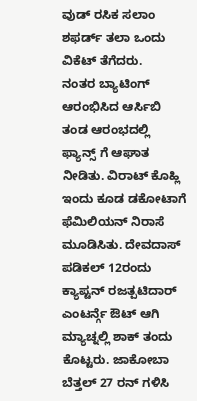ವುಡ್ ರಸಿಕ ಸಲಾಂ ಶಫರ್ಡ್ ತಲಾ ಒಂದು ವಿಕೆಟ್ ತೆಗೆದರು.
ನಂತರ ಬ್ಯಾಟಿಂಗ್ ಆರಂಭಿಸಿದ ಆರ್ಸಿಬಿ ತಂಡ ಆರಂಭದಲ್ಲಿ ಫ್ಯಾನ್ಸ್ ಗೆ ಆಘಾತ ನೀಡಿತು. ವಿರಾಟ್ ಕೊಹ್ಲಿ ಇಂದು ಕೂಡ ಡಕೋಟಾಗೆ ಫೆಮಿಲಿಯನ್ ನಿರಾಸೆ ಮೂಡಿಸಿತು. ದೇವದಾಸ್ ಪಡಿಕಲ್ 12ರಂದು ಕ್ಯಾಪ್ಟನ್ ರಜತ್ಪಟಿದಾರ್ ಎಂಟರ್ನ್ಗೆ ಔಟ್ ಆಗಿ ಮ್ಯಾಚ್ನಲ್ಲಿ ಶಾಕ್ ತಂದು ಕೊಟ್ಟರು. ಜಾಕೋಬಾ ಬೆತ್ತಲ್ 27 ರನ್ ಗಳಿಸಿ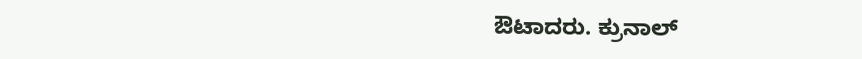ಔಟಾದರು. ಕ್ರುನಾಲ್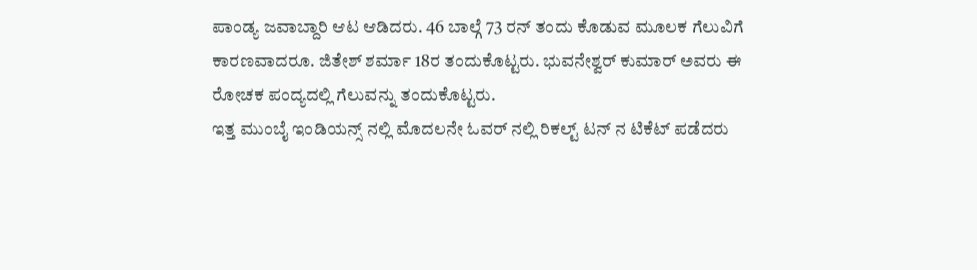ಪಾಂಡ್ಯ ಜವಾಬ್ದಾರಿ ಆಟ ಆಡಿದರು. 46 ಬಾಲ್ಗೆ 73 ರನ್ ತಂದು ಕೊಡುವ ಮೂಲಕ ಗೆಲುವಿಗೆ ಕಾರಣವಾದರೂ. ಜಿತೇಶ್ ಶರ್ಮಾ 18ರ ತಂದುಕೊಟ್ಟರು. ಭುವನೇಶ್ವರ್ ಕುಮಾರ್ ಅವರು ಈ ರೋಚಕ ಪಂದ್ಯದಲ್ಲಿ ಗೆಲುವನ್ನು ತಂದುಕೊಟ್ಟರು.
ಇತ್ತ ಮುಂಬೈ ಇಂಡಿಯನ್ಸ್ ನಲ್ಲಿ ಮೊದಲನೇ ಓವರ್ ನಲ್ಲಿ ರಿಕಲ್ಟ್ ಟನ್ ನ ಟಿಕೆಟ್ ಪಡೆದರು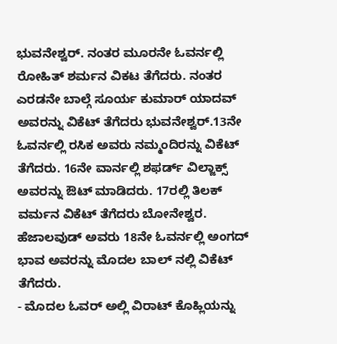ಭುವನೇಶ್ವರ್. ನಂತರ ಮೂರನೇ ಓವರ್ನಲ್ಲಿ ರೋಹಿತ್ ಶರ್ಮನ ವಿಕಟ ತೆಗೆದರು. ನಂತರ ಎರಡನೇ ಬಾಲ್ಗೆ ಸೂರ್ಯ ಕುಮಾರ್ ಯಾದವ್ ಅವರನ್ನು ವಿಕೆಟ್ ತೆಗೆದರು ಭುವನೇಶ್ವರ್.13ನೇ ಓವರ್ನಲ್ಲಿ ರಸಿಕ ಅವರು ನಮ್ಮಂದಿರನ್ನು ವಿಕೆಟ್ ತೆಗೆದರು. 16ನೇ ವಾರ್ನಲ್ಲಿ ಶಫರ್ಡ್ ವಿಲ್ಜಾಕ್ಸ್ ಅವರನ್ನು ಔಟ್ ಮಾಡಿದರು. 17ರಲ್ಲಿ ತಿಲಕ್ ವರ್ಮನ ವಿಕೆಟ್ ತೆಗೆದರು ಬೋನೇಶ್ವರ. ಹೆಜಾಲವುಡ್ ಅವರು 18ನೇ ಓವರ್ನಲ್ಲಿ ಅಂಗದ್ ಭಾವ ಅವರನ್ನು ಮೊದಲ ಬಾಲ್ ನಲ್ಲಿ ವಿಕೆಟ್ ತೆಗೆದರು.
- ಮೊದಲ ಓವರ್ ಅಲ್ಲಿ ವಿರಾಟ್ ಕೊಹ್ಲಿಯನ್ನು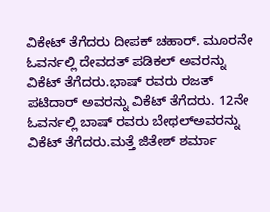ವಿಕೇಟ್ ತೆಗೆದರು ದೀಪಕ್ ಚಹಾರ್. ಮೂರನೇ ಓವರ್ನಲ್ಲಿ ದೇವದತ್ ಪಡಿಕಲ್ ಅವರನ್ನು ವಿಕೆಟ್ ತೆಗೆದರು.ಭಾಷ್ ರವರು ರಜತ್ ಪಟಿದಾರ್ ಅವರನ್ನು ವಿಕೆಟ್ ತೆಗೆದರು. 12ನೇ ಓವರ್ನಲ್ಲಿ ಬಾಷ್ ರವರು ಬೇಥಲ್ಅವರನ್ನು ವಿಕೆಟ್ ತೆಗೆದರು.ಮತ್ತೆ ಜಿತೇಶ್ ಶರ್ಮಾ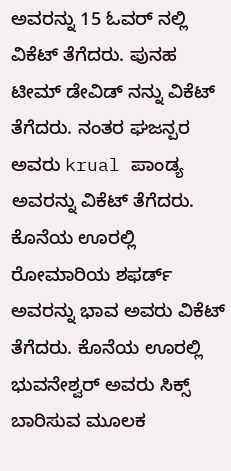ಅವರನ್ನು 15 ಓವರ್ ನಲ್ಲಿ ವಿಕೆಟ್ ತೆಗೆದರು. ಪುನಹ ಟೀಮ್ ಡೇವಿಡ್ ನನ್ನು ವಿಕೆಟ್ ತೆಗೆದರು. ನಂತರ ಘಜನ್ಪರ ಅವರು krual ಪಾಂಡ್ಯ ಅವರನ್ನು ವಿಕೆಟ್ ತೆಗೆದರು. ಕೊನೆಯ ಊರಲ್ಲಿ ರೋಮಾರಿಯ ಶಫರ್ಡ್ ಅವರನ್ನು ಭಾವ ಅವರು ವಿಕೆಟ್ ತೆಗೆದರು. ಕೊನೆಯ ಊರಲ್ಲಿ ಭುವನೇಶ್ವರ್ ಅವರು ಸಿಕ್ಸ್ ಬಾರಿಸುವ ಮೂಲಕ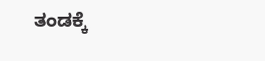ತಂಡಕ್ಕೆ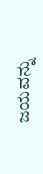ಜಯವನ್ನು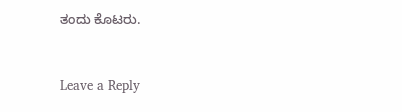ತಂದು ಕೊಟರು.


Leave a Reply